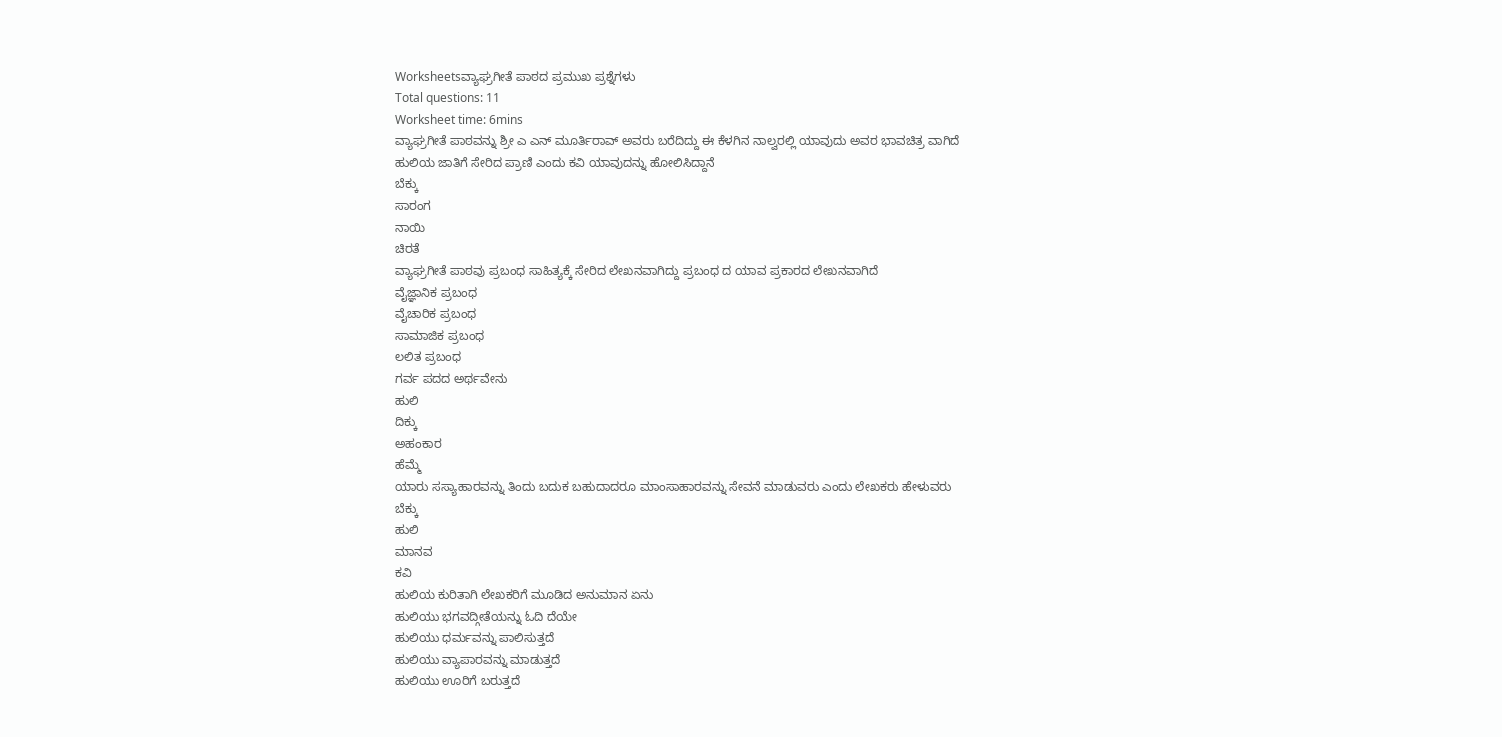Worksheetsವ್ಯಾಘ್ರಗೀತೆ ಪಾಠದ ಪ್ರಮುಖ ಪ್ರಶ್ನೆಗಳು
Total questions: 11
Worksheet time: 6mins
ವ್ಯಾಘ್ರಗೀತೆ ಪಾಠವನ್ನು ಶ್ರೀ ಎ ಎನ್ ಮೂರ್ತಿರಾವ್ ಅವರು ಬರೆದಿದ್ದು ಈ ಕೆಳಗಿನ ನಾಲ್ವರಲ್ಲಿ ಯಾವುದು ಅವರ ಭಾವಚಿತ್ರ ವಾಗಿದೆ
ಹುಲಿಯ ಜಾತಿಗೆ ಸೇರಿದ ಪ್ರಾಣಿ ಎಂದು ಕವಿ ಯಾವುದನ್ನು ಹೋಲಿಸಿದ್ದಾನೆ
ಬೆಕ್ಕು
ಸಾರಂಗ
ನಾಯಿ
ಚಿರತೆ
ವ್ಯಾಘ್ರಗೀತೆ ಪಾಠವು ಪ್ರಬಂಧ ಸಾಹಿತ್ಯಕ್ಕೆ ಸೇರಿದ ಲೇಖನವಾಗಿದ್ದು ಪ್ರಬಂಧ ದ ಯಾವ ಪ್ರಕಾರದ ಲೇಖನವಾಗಿದೆ
ವೈಜ್ಞಾನಿಕ ಪ್ರಬಂಧ
ವೈಚಾರಿಕ ಪ್ರಬಂಧ
ಸಾಮಾಜಿಕ ಪ್ರಬಂಧ
ಲಲಿತ ಪ್ರಬಂಧ
ಗರ್ವ ಪದದ ಅರ್ಥವೇನು
ಹುಲಿ
ದಿಕ್ಕು
ಅಹಂಕಾರ
ಹೆಮ್ಮೆ
ಯಾರು ಸಸ್ಯಾಹಾರವನ್ನು ತಿಂದು ಬದುಕ ಬಹುದಾದರೂ ಮಾಂಸಾಹಾರವನ್ನು ಸೇವನೆ ಮಾಡುವರು ಎಂದು ಲೇಖಕರು ಹೇಳುವರು
ಬೆಕ್ಕು
ಹುಲಿ
ಮಾನವ
ಕವಿ
ಹುಲಿಯ ಕುರಿತಾಗಿ ಲೇಖಕರಿಗೆ ಮೂಡಿದ ಅನುಮಾನ ಏನು
ಹುಲಿಯು ಭಗವದ್ಗೀತೆಯನ್ನು ಓದಿ ದೆಯೇ
ಹುಲಿಯು ಧರ್ಮವನ್ನು ಪಾಲಿಸುತ್ತದೆ
ಹುಲಿಯು ವ್ಯಾಪಾರವನ್ನು ಮಾಡುತ್ತದೆ
ಹುಲಿಯು ಊರಿಗೆ ಬರುತ್ತದೆ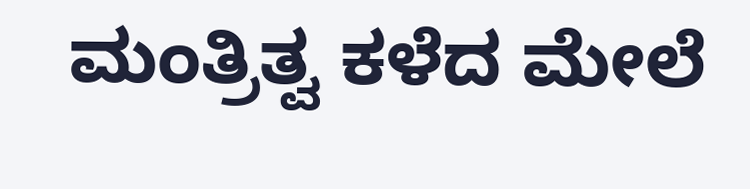ಮಂತ್ರಿತ್ವ ಕಳೆದ ಮೇಲೆ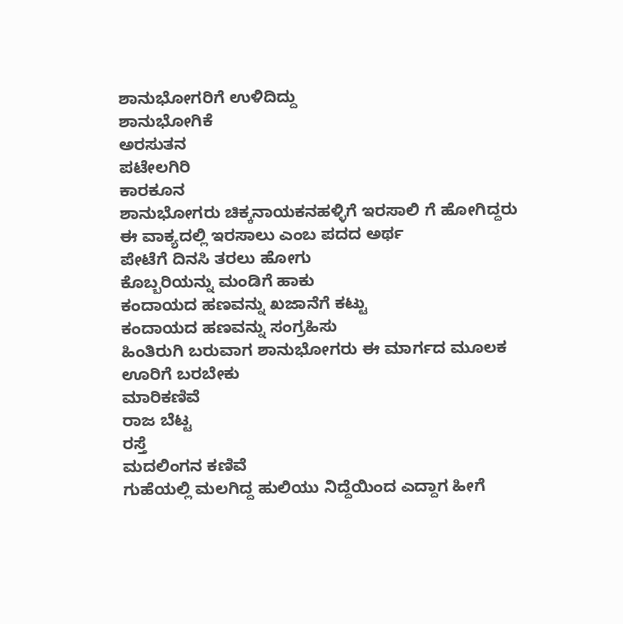ಶಾನುಭೋಗರಿಗೆ ಉಳಿದಿದ್ದು
ಶಾನುಭೋಗಿಕೆ
ಅರಸುತನ
ಪಟೇಲಗಿರಿ
ಕಾರಕೂನ
ಶಾನುಭೋಗರು ಚಿಕ್ಕನಾಯಕನಹಳ್ಳಿಗೆ ಇರಸಾಲಿ ಗೆ ಹೋಗಿದ್ದರು ಈ ವಾಕ್ಯದಲ್ಲಿ ಇರಸಾಲು ಎಂಬ ಪದದ ಅರ್ಥ
ಪೇಟೆಗೆ ದಿನಸಿ ತರಲು ಹೋಗು
ಕೊಬ್ಬರಿಯನ್ನು ಮಂಡಿಗೆ ಹಾಕು
ಕಂದಾಯದ ಹಣವನ್ನು ಖಜಾನೆಗೆ ಕಟ್ಟು
ಕಂದಾಯದ ಹಣವನ್ನು ಸಂಗ್ರಹಿಸು
ಹಿಂತಿರುಗಿ ಬರುವಾಗ ಶಾನುಭೋಗರು ಈ ಮಾರ್ಗದ ಮೂಲಕ ಊರಿಗೆ ಬರಬೇಕು
ಮಾರಿಕಣಿವೆ
ರಾಜ ಬೆಟ್ಟ
ರಸ್ತೆ
ಮದಲಿಂಗನ ಕಣಿವೆ
ಗುಹೆಯಲ್ಲಿ ಮಲಗಿದ್ದ ಹುಲಿಯು ನಿದ್ದೆಯಿಂದ ಎದ್ದಾಗ ಹೀಗೆ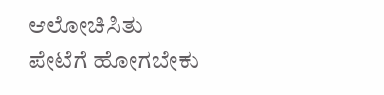ಆಲೋಚಿಸಿತು
ಪೇಟೆಗೆ ಹೋಗಬೇಕು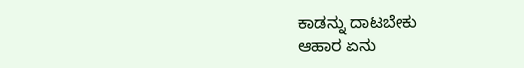ಕಾಡನ್ನು ದಾಟಬೇಕು
ಆಹಾರ ಏನು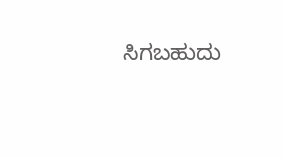ಸಿಗಬಹುದು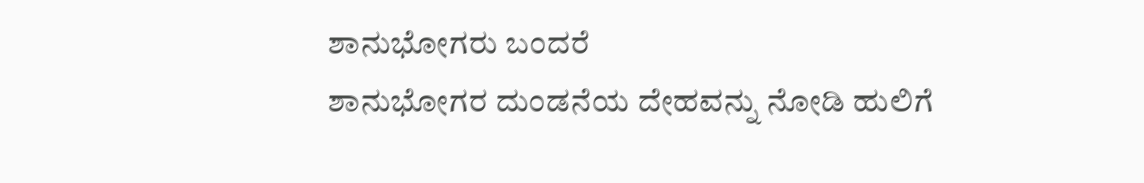ಶಾನುಭೋಗರು ಬಂದರೆ
ಶಾನುಭೋಗರ ದುಂಡನೆಯ ದೇಹವನ್ನು ನೋಡಿ ಹುಲಿಗೆ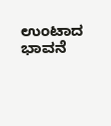ಉಂಟಾದ ಭಾವನೆ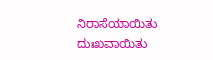ನಿರಾಸೆಯಾಯಿತು
ದುಃಖವಾಯಿತು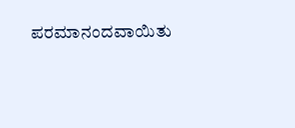ಪರಮಾನಂದವಾಯಿತು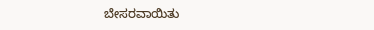ಬೇಸರವಾಯಿತು